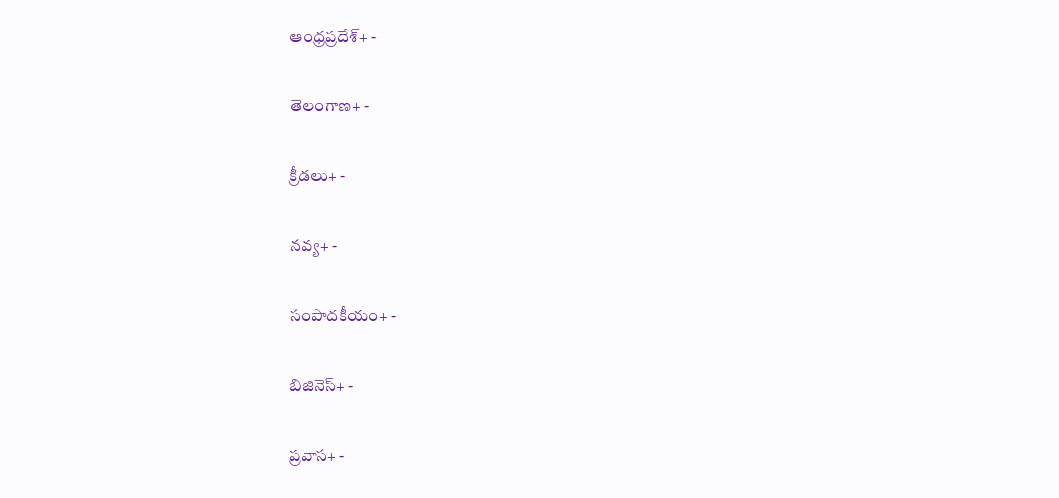ఆంధ్రప్రదేశ్+ -

తెలంగాణ+ -

క్రీడలు+ -

నవ్య+ -

సంపాదకీయం+ -

బిజినెస్+ -

ప్రవాస+ -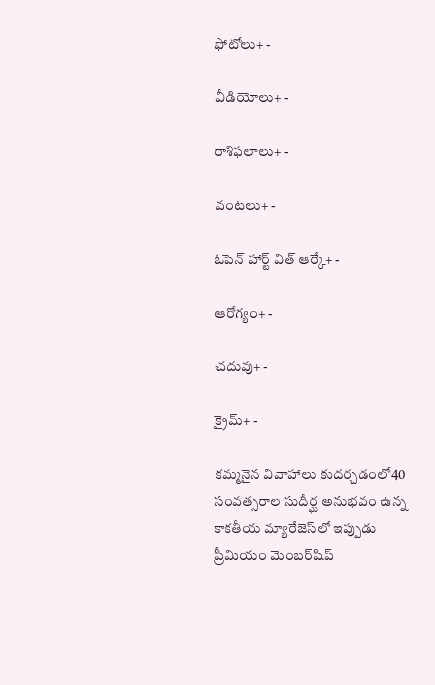ఫోటోలు+ -

వీడియోలు+ -

రాశిఫలాలు+ -

వంటలు+ -

ఓపెన్ హార్ట్ విత్ ఆర్కే+ -

ఆరోగ్యం+ -

చదువు+ -

క్రైమ్+ -

కమ్మనైన వివాహాలు కుదర్చడంలో40 సంవత్సరాల సుదీర్ఘ అనుభవం ఉన్న కాకతీయ మ్యారేజెస్‌లో ఇప్పుడు ప్రీమియం మెంబర్‌షిప్‌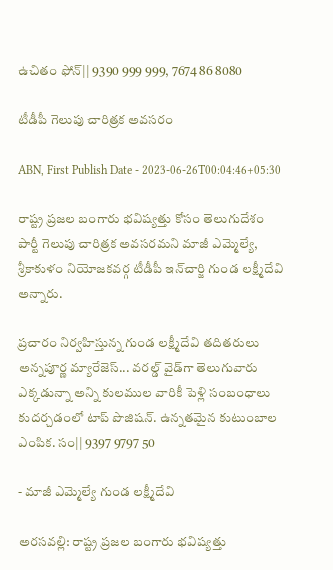ఉచితం ఫోన్|| 9390 999 999, 7674 86 8080

టీడీపీ గెలుపు చారిత్రక అవసరం

ABN, First Publish Date - 2023-06-26T00:04:46+05:30

రాష్ట్ర ప్రజల బంగారు భవిష్యత్తు కోసం తెలుగుదేశం పార్టీ గెలుపు చారిత్రక అవసరమని మాజీ ఎమ్మెల్యే, శ్రీకాకుళం నియోజకవర్గ టీడీపీ ఇన్‌చార్జి గుండ లక్ష్మీదేవి అన్నారు.

ప్రచారం నిర్వహిస్తున్న గుండ లక్ష్మీదేవి తదితరులు
అన్నపూర్ణ మ్యారేజెస్... వరల్డ్ వైడ్‌గా తెలుగువారు ఎక్కడున్నా అన్ని కులముల వారికీ పెళ్లి సంబంధాలు కుదర్చడంలో టాప్ పొజిషన్. ఉన్నతమైన కుటుంబాల ఎంపిక. సం|| 9397 9797 50

- మాజీ ఎమ్మెల్యే గుండ లక్ష్మీదేవి

అరసవల్లి: రాష్ట్ర ప్రజల బంగారు భవిష్యత్తు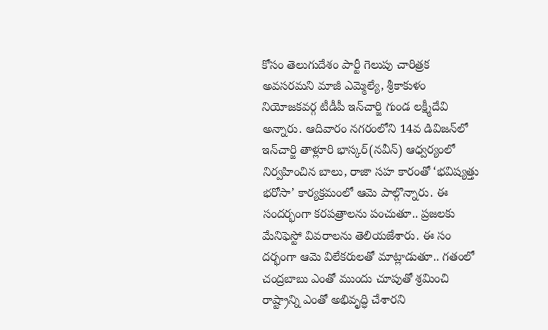కోసం తెలుగుదేశం పార్టీ గెలుపు చారిత్రక అవసరమని మాజీ ఎమ్మెల్యే, శ్రీకాకుళం నియోజకవర్గ టీడీపీ ఇన్‌చార్జి గుండ లక్ష్మీదేవి అన్నారు. ఆదివారం నగరంలోని 14వ డివిజన్‌లో ఇన్‌చార్జి తాళ్లూరి భాస్కర్‌(నవీన్‌) ఆధ్వర్యంలో నిర్వహించిన బాలు, రాజా సహ కారంతో ‘భవిష్యత్తు భరోసా’ కార్యక్రమంలో ఆమె పాల్గొన్నారు. ఈ సందర్భంగా కరపత్రాలను పంచుతూ.. ప్రజలకు మేనిఫెస్టో వివరాలను తెలియజేశారు. ఈ సం దర్భంగా ఆమె విలేకరులతో మాట్లాడుతూ.. గతంలో చంద్రబాబు ఎంతో ముందు చూపుతో శ్రమించి రాష్ట్రాన్ని ఎంతో అభివృద్ధి చేశారని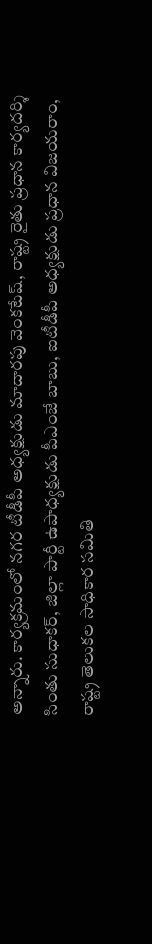అన్నారు. కార్యక్రమంలో నగర టీడీపీ అధ్యక్షుడు మాదారపు వెంకటేష్‌, రాష్ట్ర రైతు ప్రధాన కార్యదర్శి సింతు సుధాకర్‌, జిల్లా పార్టీ ఉపాధ్యక్షుడు పీఎంజే బాబు, ఐటీడీపీ అధ్యక్షుడు ప్రధాన విజయరాం, రాష్ట్ర తెలుకల సాధికార సమితి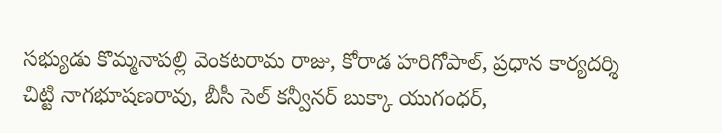సభ్యుడు కొమ్మనాపల్లి వెంకటరామ రాజు, కోరాడ హరిగోపాల్‌, ప్రధాన కార్యదర్శి చిట్టి నాగభూషణరావు, బీసీ సెల్‌ కన్వీనర్‌ బుక్కా యుగంధర్‌,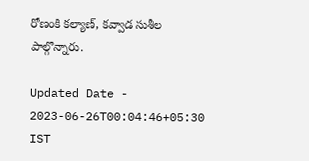రోణంకి కల్యాణ్‌, కవ్వాడ సుశీల పాల్గొన్నారు.

Updated Date - 2023-06-26T00:04:46+05:30 IST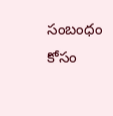సంబంధం కోసం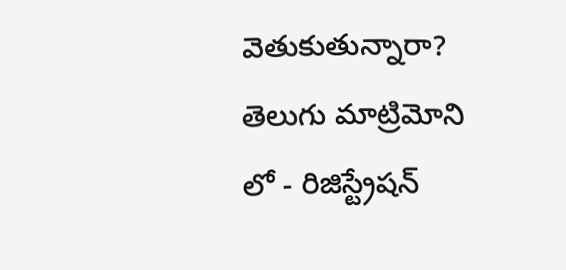వెతుకుతున్నారా? తెలుగు మాట్రిమోని లో - రిజిస్ట్రేషన్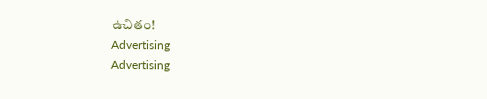ఉచితం!
Advertising
Advertising